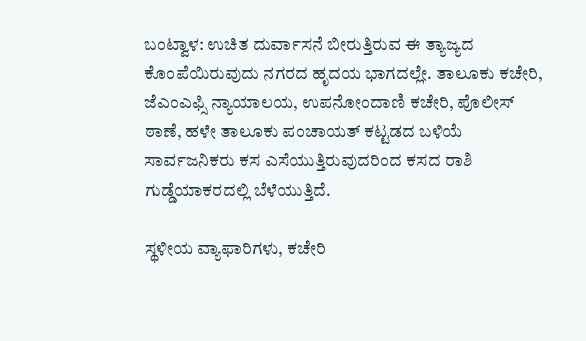ಬಂಟ್ವಾಳ: ಉಚಿತ ದುರ್ವಾಸನೆ ಬೀರುತ್ತಿರುವ ಈ ತ್ಯಾಜ್ಯದ ಕೊಂಪೆಯಿರುವುದು ನಗರದ ಹೃದಯ ಭಾಗದಲ್ಲೇ. ತಾಲೂಕು ಕಚೇರಿ, ಜೆಎಂಎಫ್ಸಿ ನ್ಯಾಯಾಲಯ, ಉಪನೋಂದಾಣಿ ಕಚೇರಿ, ಪೊಲೀಸ್ ಠಾಣೆ, ಹಳೇ ತಾಲೂಕು ಪಂಚಾಯತ್ ಕಟ್ಟಡದ ಬಳಿಯೆ ಸಾರ್ವಜನಿಕರು ಕಸ ಎಸೆಯುತ್ತಿರುವುದರಿಂದ ಕಸದ ರಾಶಿ ಗುಡ್ಡೆಯಾಕರದಲ್ಲಿ ಬೆಳೆಯುತ್ತಿದೆ.

ಸ್ಥಳೀಯ ವ್ಯಾಫಾರಿಗಳು, ಕಚೇರಿ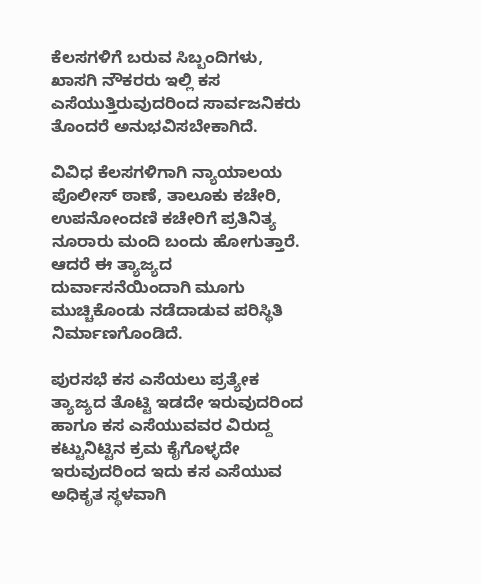ಕೆಲಸಗಳಿಗೆ ಬರುವ ಸಿಬ್ಬಂದಿಗಳು, ಖಾಸಗಿ ನೌಕರರು ಇಲ್ಲಿ ಕಸ ಎಸೆಯುತ್ತಿರುವುದರಿಂದ ಸಾರ್ವಜನಿಕರು ತೊಂದರೆ ಅನುಭವಿಸಬೇಕಾಗಿದೆ.

ವಿವಿಧ ಕೆಲಸಗಳಿಗಾಗಿ ನ್ಯಾಯಾಲಯ ಪೊಲೀಸ್ ಠಾಣೆ, ತಾಲೂಕು ಕಚೇರಿ, ಉಪನೋಂದಣಿ ಕಚೇರಿಗೆ ಪ್ರತಿನಿತ್ಯ ನೂರಾರು ಮಂದಿ ಬಂದು ಹೋಗುತ್ತಾರೆ. ಆದರೆ ಈ ತ್ಯಾಜ್ಯದ ದುರ್ವಾಸನೆಯಿಂದಾಗಿ ಮೂಗು ಮುಚ್ಚಿಕೊಂಡು ನಡೆದಾಡುವ ಪರಿಸ್ಥಿತಿ ನಿರ್ಮಾಣಗೊಂಡಿದೆ.

ಪುರಸಭೆ ಕಸ ಎಸೆಯಲು ಪ್ರತ್ಯೇಕ ತ್ಯಾಜ್ಯದ ತೊಟ್ಟಿ ಇಡದೇ ಇರುವುದರಿಂದ ಹಾಗೂ ಕಸ ಎಸೆಯುವವರ ವಿರುದ್ದ ಕಟ್ಟುನಿಟ್ಟಿನ ಕ್ರಮ ಕೈಗೊಳ್ಳದೇ ಇರುವುದರಿಂದ ಇದು ಕಸ ಎಸೆಯುವ ಅಧಿಕೃತ ಸ್ಥಳವಾಗಿ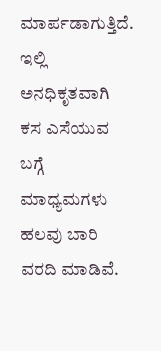ಮಾರ್ಪಡಾಗುತ್ತಿದೆ.
ಇಲ್ಲಿ ಅನಧಿಕೃತವಾಗಿ ಕಸ ಎಸೆಯುವ ಬಗ್ಗೆ ಮಾಧ್ಯಮಗಳು ಹಲವು ಬಾರಿ ವರದಿ ಮಾಡಿವೆ.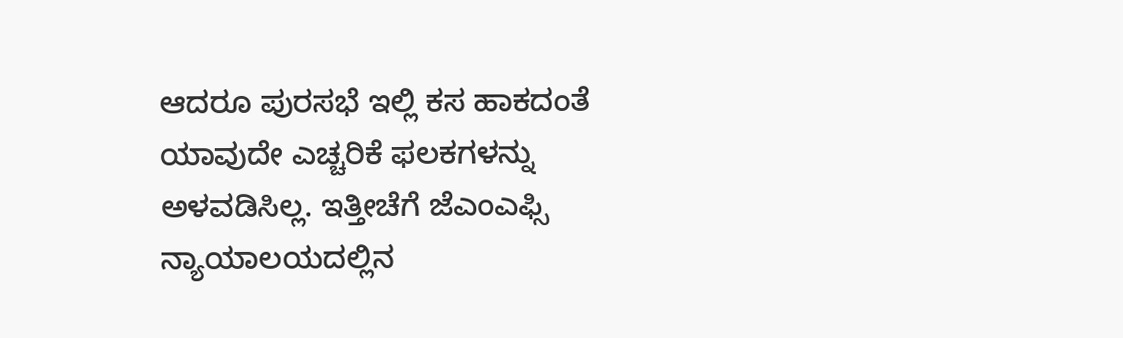ಆದರೂ ಪುರಸಭೆ ಇಲ್ಲಿ ಕಸ ಹಾಕದಂತೆ ಯಾವುದೇ ಎಚ್ಚರಿಕೆ ಫಲಕಗಳನ್ನು ಅಳವಡಿಸಿಲ್ಲ. ಇತ್ತೀಚೆಗೆ ಜೆಎಂಎಫ್ಸಿ ನ್ಯಾಯಾಲಯದಲ್ಲಿನ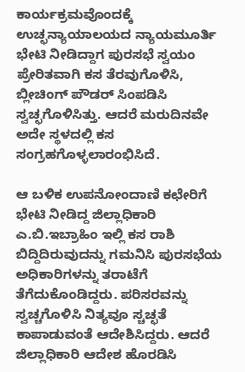ಕಾರ್ಯಕ್ರಮವೊಂದಕ್ಕೆ ಉಚ್ಛನ್ಯಾಯಾಲಯದ ನ್ಯಾಯಮೂರ್ತಿ  ಭೇಟಿ ನೀಡಿದ್ದಾಗ ಪುರಸಭೆ ಸ್ವಯಂ ಪ್ರೇರಿತವಾಗಿ ಕಸ ತೆರವುಗೊಳಿಸಿ, ಬ್ಲೀಚಿಂಗ್ ಪೌಡರ್ ಸಿಂಪಡಿಸಿ ಸ್ವಚ್ಛಗೊಳಿಸಿತ್ತು. ಆದರೆ ಮರುದಿನವೇ ಅದೇ ಸ್ಥಳದಲ್ಲಿ ಕಸ ಸಂಗ್ರಹಗೊಳ್ಳಲಾರಂಭಿಸಿದೆ.

ಆ ಬಳಿಕ ಉಪನೋಂದಾಣಿ ಕಛೇರಿಗೆ ಭೇಟಿ ನೀಡಿದ್ದ ಜಿಲ್ಲಾಧಿಕಾರಿ ಎ.ಬಿ.ಇಬ್ರಾಹಿಂ ಇಲ್ಲಿ ಕಸ ರಾಶಿ ಬಿದ್ದಿದಿರುವುದನ್ನು ಗಮನಿಸಿ ಪುರಸಭೆಯ ಅಧಿಕಾರಿಗಳನ್ನು ತರಾಟೆಗೆ ತೆಗೆದುಕೊಂಡಿದ್ದರು. ಪರಿಸರವನ್ನು ಸ್ವಚ್ಚಗೊಳಿಸಿ ನಿತ್ಯವೂ ಸ್ಚಚ್ಛತೆ ಕಾಪಾಡುವಂತೆ ಆದೇಶಿಸಿದ್ದರು. ಆದರೆ ಜಿಲ್ಲಾಧಿಕಾರಿ ಆದೇಶ ಹೊರಡಿಸಿ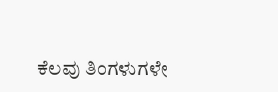ಕೆಲವು ತಿಂಗಳುಗಳೇ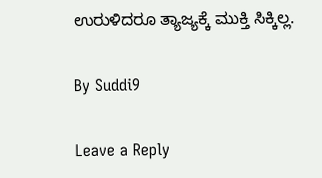ಉರುಳಿದರೂ ತ್ಯಾಜ್ಯಕ್ಕೆ ಮುಕ್ತಿ ಸಿಕ್ಕಿಲ್ಲ.

By Suddi9

Leave a Reply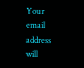Your email address will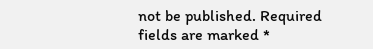not be published. Required fields are marked *